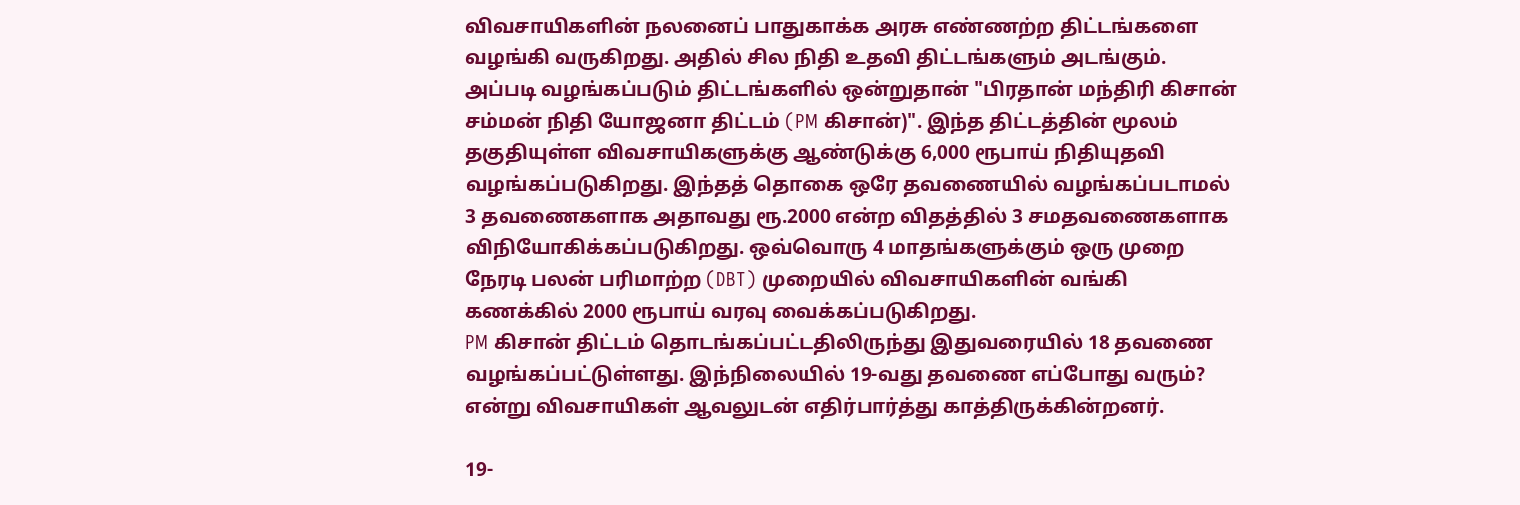விவசாயிகளின் நலனைப் பாதுகாக்க அரசு எண்ணற்ற திட்டங்களை வழங்கி வருகிறது. அதில் சில நிதி உதவி திட்டங்களும் அடங்கும். அப்படி வழங்கப்படும் திட்டங்களில் ஒன்றுதான் "பிரதான் மந்திரி கிசான் சம்மன் நிதி யோஜனா திட்டம் (PM கிசான்)". இந்த திட்டத்தின் மூலம் தகுதியுள்ள விவசாயிகளுக்கு ஆண்டுக்கு 6,000 ரூபாய் நிதியுதவி வழங்கப்படுகிறது. இந்தத் தொகை ஒரே தவணையில் வழங்கப்படாமல் 3 தவணைகளாக அதாவது ரூ.2000 என்ற விதத்தில் 3 சமதவணைகளாக விநியோகிக்கப்படுகிறது. ஒவ்வொரு 4 மாதங்களுக்கும் ஒரு முறை நேரடி பலன் பரிமாற்ற (DBT) முறையில் விவசாயிகளின் வங்கி கணக்கில் 2000 ரூபாய் வரவு வைக்கப்படுகிறது.
PM கிசான் திட்டம் தொடங்கப்பட்டதிலிருந்து இதுவரையில் 18 தவணை வழங்கப்பட்டுள்ளது. இந்நிலையில் 19-வது தவணை எப்போது வரும்? என்று விவசாயிகள் ஆவலுடன் எதிர்பார்த்து காத்திருக்கின்றனர்.

19-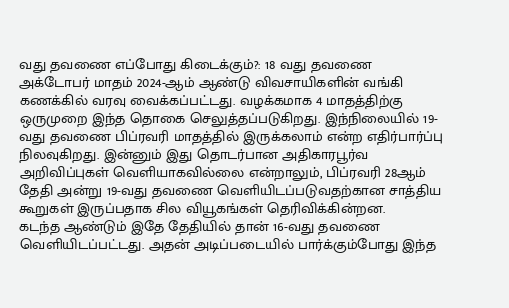வது தவணை எப்போது கிடைக்கும்?: 18 வது தவணை அக்டோபர் மாதம் 2024-ஆம் ஆண்டு விவசாயிகளின் வங்கி கணக்கில் வரவு வைக்கப்பட்டது. வழக்கமாக 4 மாதத்திற்கு ஒருமுறை இந்த தொகை செலுத்தப்படுகிறது. இந்நிலையில் 19-வது தவணை பிப்ரவரி மாதத்தில் இருக்கலாம் என்ற எதிர்பார்ப்பு நிலவுகிறது. இன்னும் இது தொடர்பான அதிகாரபூர்வ அறிவிப்புகள் வெளியாகவில்லை என்றாலும், பிப்ரவரி 28ஆம் தேதி அன்று 19-வது தவணை வெளியிடப்படுவதற்கான சாத்திய கூறுகள் இருப்பதாக சில வியூகங்கள் தெரிவிக்கின்றன.
கடந்த ஆண்டும் இதே தேதியில் தான் 16-வது தவணை வெளியிடப்பட்டது. அதன் அடிப்படையில் பார்க்கும்போது இந்த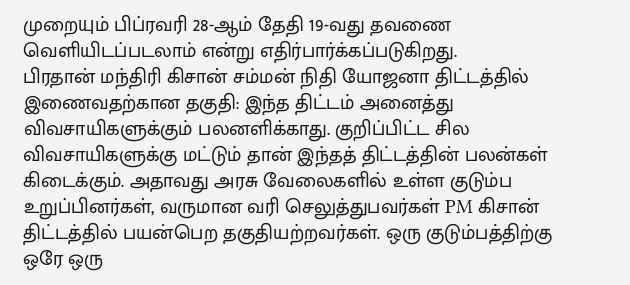முறையும் பிப்ரவரி 28-ஆம் தேதி 19-வது தவணை வெளியிடப்படலாம் என்று எதிர்பார்க்கப்படுகிறது.
பிரதான் மந்திரி கிசான் சம்மன் நிதி யோஜனா திட்டத்தில் இணைவதற்கான தகுதி: இந்த திட்டம் அனைத்து விவசாயிகளுக்கும் பலனளிக்காது. குறிப்பிட்ட சில விவசாயிகளுக்கு மட்டும் தான் இந்தத் திட்டத்தின் பலன்கள் கிடைக்கும். அதாவது அரசு வேலைகளில் உள்ள குடும்ப உறுப்பினர்கள், வருமான வரி செலுத்துபவர்கள் PM கிசான் திட்டத்தில் பயன்பெற தகுதியற்றவர்கள். ஒரு குடும்பத்திற்கு ஒரே ஒரு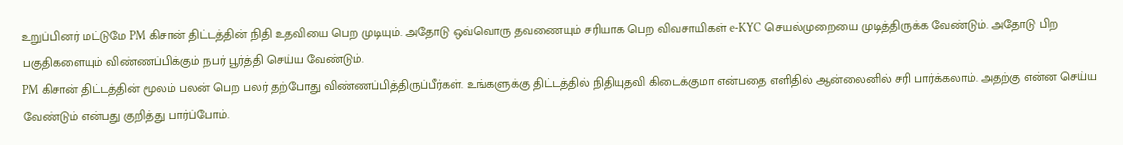உறுப்பினர் மட்டுமே PM கிசான் திட்டத்தின் நிதி உதவியை பெற முடியும். அதோடு ஒவ்வொரு தவணையும் சரியாக பெற விவசாயிகள் e-KYC செயல்முறையை முடித்திருக்க வேண்டும். அதோடு பிற பகுதிகளையும் விண்ணப்பிக்கும் நபர் பூர்த்தி செய்ய வேண்டும்.
PM கிசான் திட்டத்தின் மூலம் பலன் பெற பலர் தற்போது விண்ணப்பித்திருப்பீர்கள். உங்களுக்கு திட்டத்தில் நிதியுதவி கிடைக்குமா என்பதை எளிதில் ஆன்லைனில் சரி பார்க்கலாம். அதற்கு என்ன செய்ய வேண்டும் என்பது குறித்து பார்ப்போம்.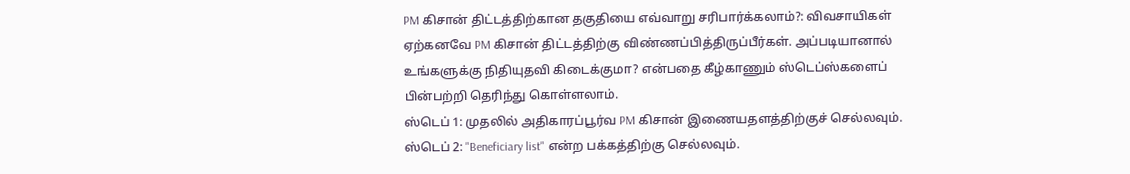PM கிசான் திட்டத்திற்கான தகுதியை எவ்வாறு சரிபார்க்கலாம்?: விவசாயிகள் ஏற்கனவே PM கிசான் திட்டத்திற்கு விண்ணப்பித்திருப்பீர்கள். அப்படியானால் உங்களுக்கு நிதியுதவி கிடைக்குமா? என்பதை கீழ்காணும் ஸ்டெப்ஸ்களைப் பின்பற்றி தெரிந்து கொள்ளலாம்.
ஸ்டெப் 1: முதலில் அதிகாரப்பூர்வ PM கிசான் இணையதளத்திற்குச் செல்லவும்.
ஸ்டெப் 2: "Beneficiary list" என்ற பக்கத்திற்கு செல்லவும்.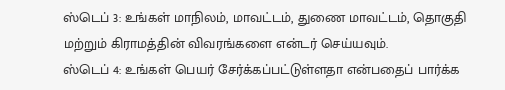ஸ்டெப் 3: உங்கள் மாநிலம், மாவட்டம், துணை மாவட்டம், தொகுதி மற்றும் கிராமத்தின் விவரங்களை என்டர் செய்யவும்.
ஸ்டெப் 4: உங்கள் பெயர் சேர்க்கப்பட்டுள்ளதா என்பதைப் பார்க்க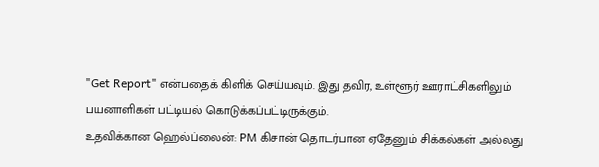"Get Report" என்பதைக் கிளிக் செய்யவும். இது தவிர, உள்ளூர் ஊராட்சிகளிலும் பயனாளிகள் பட்டியல் கொடுக்கப்பட்டிருக்கும்.
உதவிக்கான ஹெல்ப்லைன்: PM கிசான் தொடர்பான ஏதேனும் சிக்கல்கள் அல்லது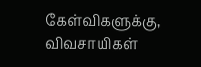கேள்விகளுக்கு, விவசாயிகள்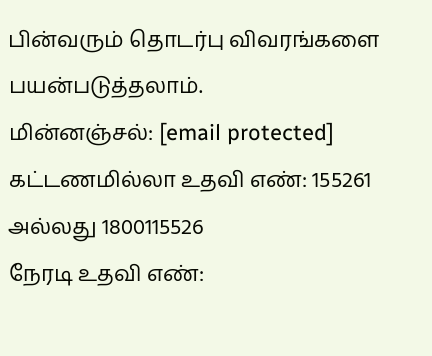பின்வரும் தொடர்பு விவரங்களை பயன்படுத்தலாம்.
மின்னஞ்சல்: [email protected]
கட்டணமில்லா உதவி எண்: 155261 அல்லது 1800115526
நேரடி உதவி எண்: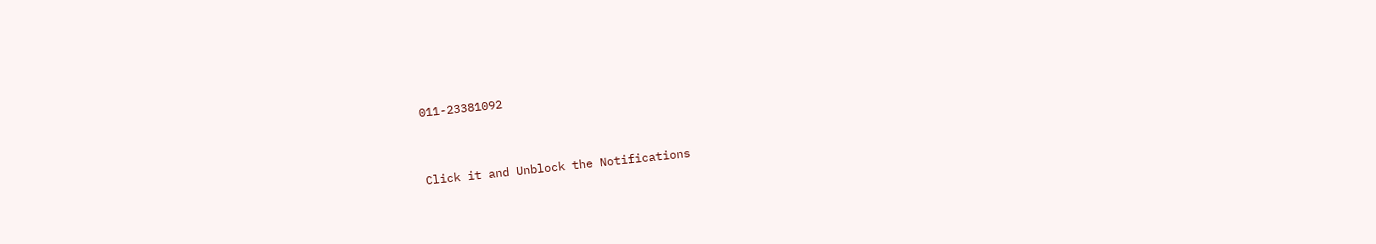011-23381092


Click it and Unblock the Notifications